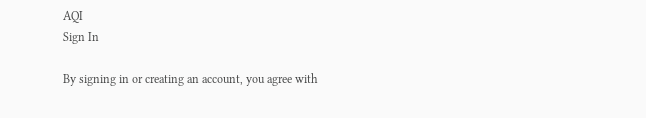AQI
Sign In

By signing in or creating an account, you agree with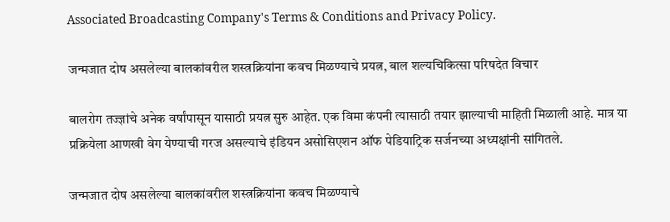Associated Broadcasting Company's Terms & Conditions and Privacy Policy.

जन्मजात दोष असलेल्या बालकांवरील शस्त्रक्रियांना कवच मिळण्याचे प्रयत्न, बाल शल्यचिकित्सा परिषदेत विचार

बालरोग तज्ज्ञांचे अनेक वर्षांपासून यासाठी प्रयत्न सुरु आहेत. एक विमा कंपनी त्यासाठी तयार झाल्याची माहिती मिळाली आहे. मात्र या प्रक्रियेला आणखी वेग येण्याची गरज असल्याचे इंडियन असोसिएशन ऑफ पेडियाट्रिक सर्जनच्या अध्यक्षांनी सांगितले.

जन्मजात दोष असलेल्या बालकांवरील शस्त्रक्रियांना कवच मिळण्याचे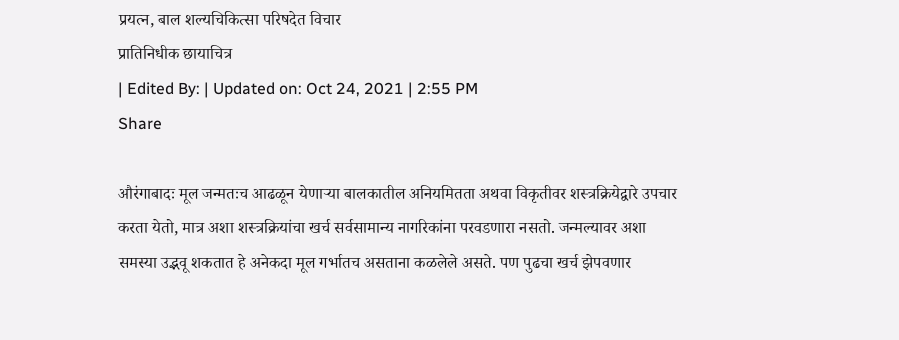प्रयत्न, बाल शल्यचिकित्सा परिषदेत विचार
प्रातिनिधीक छायाचित्र
| Edited By: | Updated on: Oct 24, 2021 | 2:55 PM
Share

औरंगाबादः मूल जन्मतःच आढळून येणाऱ्या बालकातील अनियमितता अथवा विकृतीवर शस्त्रक्रियेद्वारे उपचार करता येतो, मात्र अशा शस्त्रक्रियांचा खर्च सर्वसामान्य नागरिकांना परवडणारा नसतो. जन्मल्यावर अशा समस्या उद्भवू शकतात हे अनेकदा मूल गर्भातच असताना कळलेले असते. पण पुढचा खर्च झेपवणार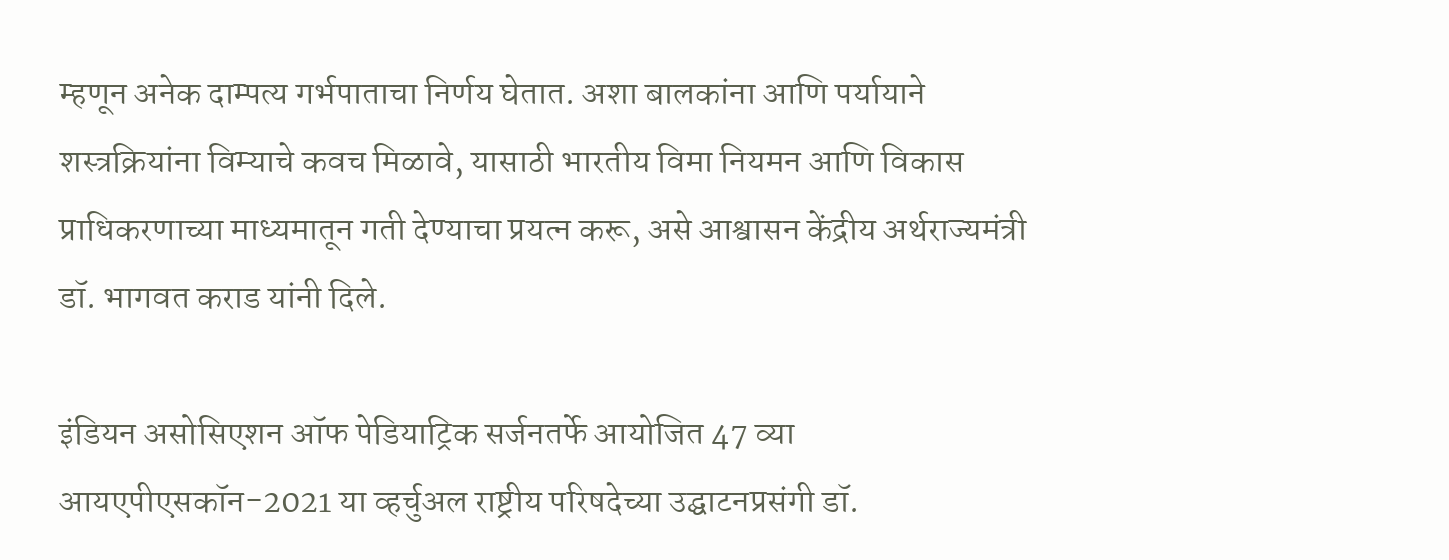म्हणून अनेक दाम्पत्य गर्भपाताचा निर्णय घेतात. अशा बालकांना आणि पर्यायाने शस्त्रक्रियांना विम्याचे कवच मिळावे, यासाठी भारतीय विमा नियमन आणि विकास प्राधिकरणाच्या माध्यमातून गती देण्याचा प्रयत्न करू, असे आश्वासन केंद्रीय अर्थराज्यमंत्री डॉ. भागवत कराड यांनी दिले.

इंडियन असोसिएशन ऑफ पेडियाट्रिक सर्जनतर्फे आयोजित 47 व्या आयएपीएसकॉन-2021 या व्हर्चुअल राष्ट्रीय परिषदेच्या उद्घाटनप्रसंगी डॉ.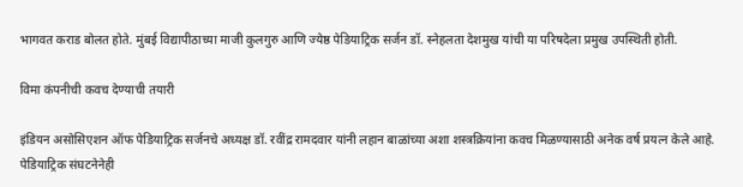भागवत कराड बोलत होते. मुंबई विद्यापीठाच्या माजी कुलगुरु आणि ज्येष्ठ पेडियाट्रिक सर्जन डॉ. स्नेहलता देशमुख यांची या परिषदेला प्रमुख उपस्थिती होती.

विमा कंपनीची कवच देण्याची तयारी

इंडियन असोसिएशन ऑफ पेडियाट्रिक सर्जनचे अध्यक्ष डॉ. रवींद्र रामदवार यांनी लहान बाळांच्या अशा शस्त्रक्रियांना कवच मिळण्यासाठी अनेक वर्ष प्रयत्न केले आहे. पेडियाट्रिक संघटनेनेही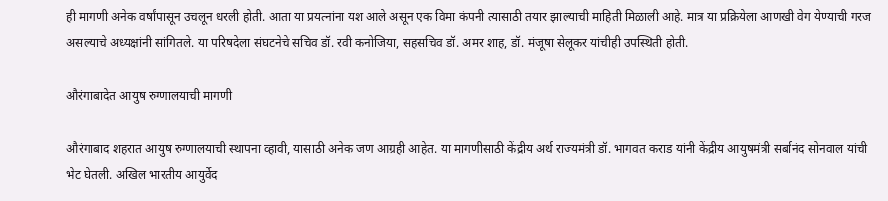ही मागणी अनेक वर्षांपासून उचलून धरली होती. आता या प्रयत्नांना यश आले असून एक विमा कंपनी त्यासाठी तयार झाल्याची माहिती मिळाली आहे. मात्र या प्रक्रियेला आणखी वेग येण्याची गरज असल्याचे अध्यक्षांनी सांगितले. या परिषदेला संघटनेचे सचिव डॉ. रवी कनोजिया, सहसचिव डॉ. अमर शाह, डॉ. मंजूषा सेलूकर यांचीही उपस्थिती होती.

औरंगाबादेत आयुष रुग्णालयाची मागणी

औरंगाबाद शहरात आयुष रुग्णालयाची स्थापना व्हावी, यासाठी अनेक जण आग्रही आहेत. या मागणीसाठी केंद्रीय अर्थ राज्यमंत्री डॉ. भागवत कराड यांनी केंद्रीय आयुषमंत्री सर्बानंद सोनवाल यांची भेट घेतली. अखिल भारतीय आयुर्वेद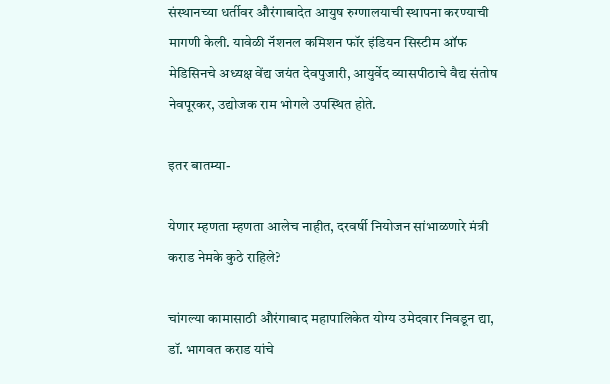संस्थानच्या धर्तीवर औरंगाबादेत आयुष रुग्णालयाची स्थापना करण्याची मागणी केली. यावेळी नॅशनल कमिशन फॉर इंडियन सिस्टीम ऑफ मेडिसिनचे अध्यक्ष वेंद्य जयंत देवपुजारी, आयुर्वेद व्यासपीठाचे वैद्य संतोष नेवपूरकर, उद्योजक राम भोगले उपस्थित होते.

इतर बातम्या-

येणार म्हणता म्हणता आलेच नाहीत, दरवर्षी नियोजन सांभाळणारे मंत्री कराड नेमके कुठे राहिले?

चांगल्या कामासाठी औरंगाबाद महापालिकेत योग्य उमेदवार निवडून द्या, डॉ. भागवत कराड यांचे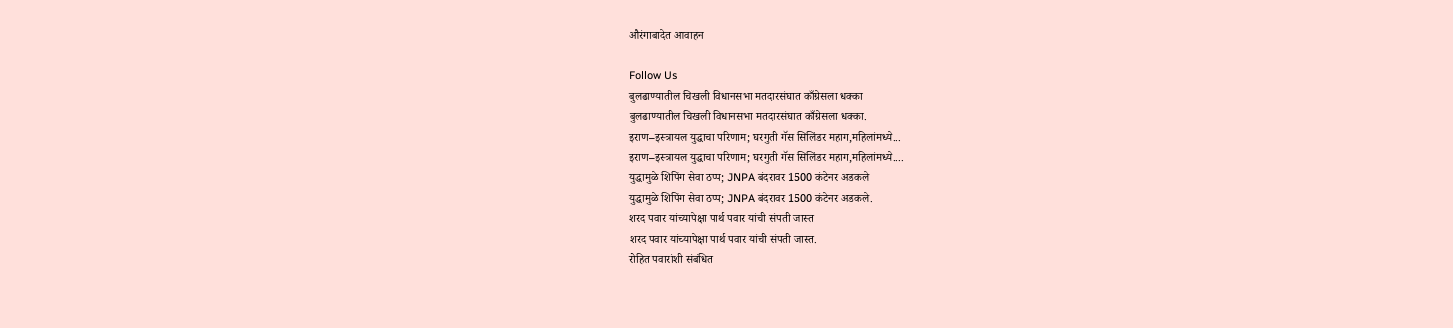औरंगाबादेत आवाहन

Follow Us
बुलढाण्यातील चिखली विधानसभा मतदारसंघात काँग्रेसला धक्का
बुलढाण्यातील चिखली विधानसभा मतदारसंघात काँग्रेसला धक्का.
इराण–इस्त्रायल युद्धाचा परिणाम; घरगुती गॅस सिलिंडर महाग,महिलांमध्ये...
इराण–इस्त्रायल युद्धाचा परिणाम; घरगुती गॅस सिलिंडर महाग,महिलांमध्ये....
युद्धामुळे शिपिंग सेवा ठप्प; JNPA बंदरावर 1500 कंटेनर अडकले
युद्धामुळे शिपिंग सेवा ठप्प; JNPA बंदरावर 1500 कंटेनर अडकले.
शरद पवार यांच्यापेक्षा पार्थ पवार यांची संपती जास्त
शरद पवार यांच्यापेक्षा पार्थ पवार यांची संपती जास्त.
रोहित पवारांशी संबंधित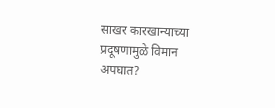साखर कारखान्याच्या प्रदूषणामुळे विमान अपघात?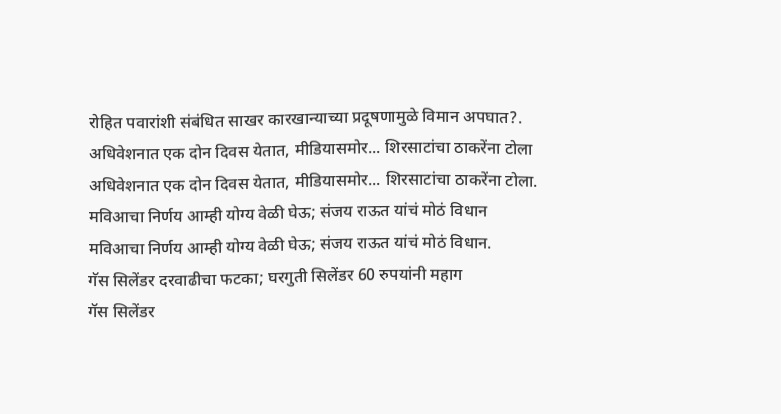रोहित पवारांशी संबंधित साखर कारखान्याच्या प्रदूषणामुळे विमान अपघात?.
अधिवेशनात एक दोन दिवस येतात, मीडियासमोर... शिरसाटांचा ठाकरेंना टोला
अधिवेशनात एक दोन दिवस येतात, मीडियासमोर... शिरसाटांचा ठाकरेंना टोला.
मविआचा निर्णय आम्ही योग्य वेळी घेऊ; संजय राऊत यांचं मोठं विधान
मविआचा निर्णय आम्ही योग्य वेळी घेऊ; संजय राऊत यांचं मोठं विधान.
गॅस सिलेंडर दरवाढीचा फटका; घरगुती सिलेंडर 60 रुपयांनी महाग
गॅस सिलेंडर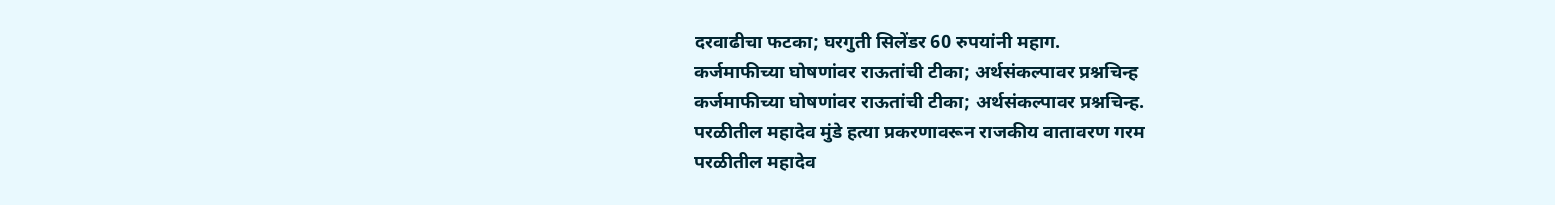दरवाढीचा फटका; घरगुती सिलेंडर 60 रुपयांनी महाग.
कर्जमाफीच्या घोषणांवर राऊतांची टीका; अर्थसंकल्पावर प्रश्नचिन्ह
कर्जमाफीच्या घोषणांवर राऊतांची टीका; अर्थसंकल्पावर प्रश्नचिन्ह.
परळीतील महादेव मुंडे हत्या प्रकरणावरून राजकीय वातावरण गरम
परळीतील महादेव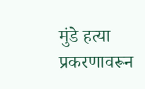मुंडे हत्या प्रकरणावरून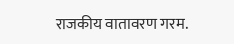राजकीय वातावरण गरम.